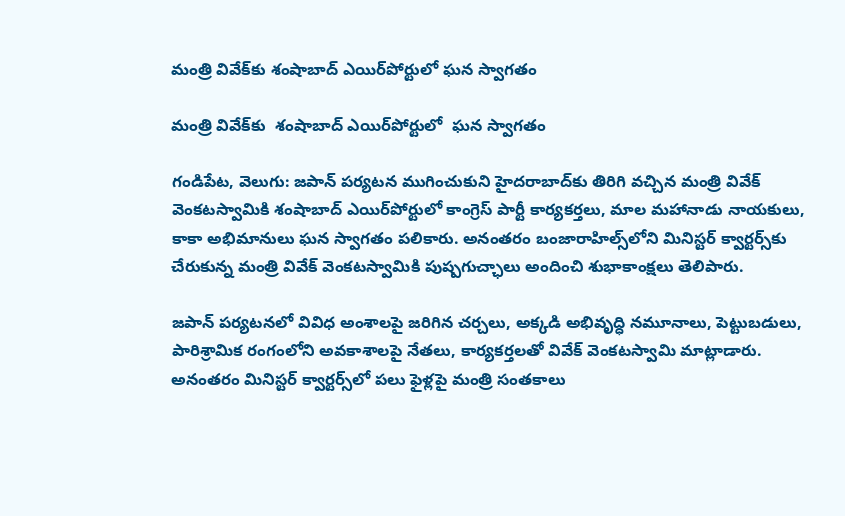మంత్రి వివేక్‌‌కు శంషాబాద్‌‌ ఎయిర్‌‌పోర్టులో ఘన స్వాగతం

మంత్రి వివేక్‌‌కు  శంషాబాద్‌‌ ఎయిర్‌‌పోర్టులో  ఘన స్వాగతం

గండిపేట, వెలుగు: జపాన్‌‌ పర్యటన ముగించుకుని హైదరాబాద్‌‌కు తిరిగి వచ్చిన మంత్రి వివేక్‌‌ వెంకటస్వామికి శంషాబాద్‌‌ ఎయిర్‌‌పోర్టులో కాంగ్రెస్‌‌ పార్టీ కార్యకర్తలు, మాల మహానాడు నాయకులు, కాకా అభిమానులు ఘన స్వాగతం పలికారు. అనంతరం బంజారాహిల్స్‌‌లోని మినిస్టర్‌‌ క్వార్టర్స్‌‌కు చేరుకున్న మంత్రి వివేక్‌‌ వెంకటస్వామికి పుష్పగుచ్ఛాలు అందించి శుభాకాంక్షలు తెలిపారు.

జపాన్‌‌ పర్యటనలో వివిధ అంశాలపై జరిగిన చర్చలు, అక్కడి అభివృద్ధి నమూనాలు, పెట్టుబడులు, పారిశ్రామిక రంగంలోని అవకాశాలపై నేతలు, కార్యకర్తలతో వివేక్‌‌ వెంకటస్వామి మాట్లాడారు. అనంతరం మినిస్టర్‌‌ క్వార్టర్స్‌‌లో పలు ఫైళ్లపై మంత్రి సంతకాలు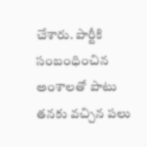చేశారు. పార్టీకి సంబంధించిన అంశాలతో పాటు తనకు వచ్చిన పలు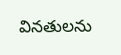వినతులను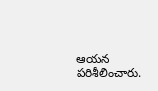ఆయన పరిశీలించారు.